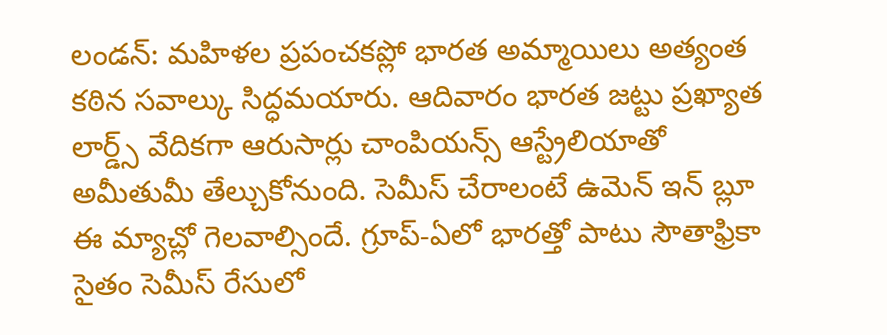లండన్: మహిళల ప్రపంచకప్లో భారత అమ్మాయిలు అత్యంత కఠిన సవాల్కు సిద్ధమయారు. ఆదివారం భారత జట్టు ప్రఖ్యాత లార్డ్స్ వేదికగా ఆరుసార్లు చాంపియన్స్ ఆస్ట్రేలియాతో అమీతుమీ తేల్చుకోనుంది. సెమీస్ చేరాలంటే ఉమెన్ ఇన్ బ్లూ ఈ మ్యాచ్లో గెలవాల్సిందే. గ్రూప్-ఏలో భారత్తో పాటు సౌతాఫ్రికా సైతం సెమీస్ రేసులో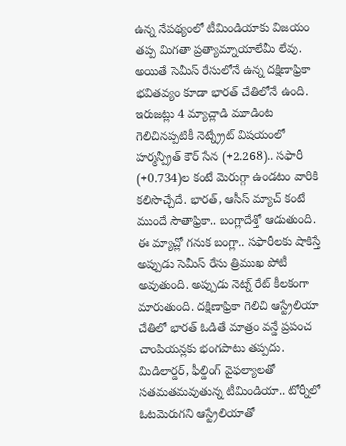ఉన్న నేపథ్యంలో టీమిండియాకు విజయం తప్ప మిగతా ప్రత్యామ్నాయాలేమీ లేవు. అయితే సెమీస్ రేసులోనే ఉన్న దక్షిణాఫ్రికా భవితవ్యం కూడా భారత్ చేతిలోనే ఉంది. ఇరుజట్లు 4 మ్యాచ్లాడి మూడింట గెలిచినప్పటికీ నెట్న్ర్రేట్ విషయంలో హర్మన్ప్రీత్ కౌర్ సేన (+2.268).. సఫారీ (+0.734)ల కంటే మెరుగ్గా ఉండటం వారికి కలిసొచ్చేదే. భారత్, ఆసీస్ మ్యాచ్ కంటే ముందే సౌతాఫ్రికా.. బంగ్లాదేశ్తో ఆడుతుంది. ఈ మ్యాచ్లో గనుక బంగ్లా.. సఫారీలకు షాకిస్తే అప్పుడు సెమీస్ రేసు త్రిముఖ పోటీ అవుతుంది. అప్పుడు నెట్న్ రేట్ కీలకంగా మారుతుంది. దక్షిణాఫ్రికా గెలిచి ఆస్ట్రేలియా చేతిలో భారత్ ఓడితే మాత్రం వన్డే ప్రపంచ చాంపియన్లకు భంగపాటు తప్పదు. మిడిలార్డర్, ఫీల్డింగ్ వైఫల్యాలతో సతమతమవుతున్న టీమిండియా.. టోర్నీలో ఓటమెరుగని ఆస్ట్రేలియాతో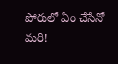పోరులో ఏం చేసేనో మరి!